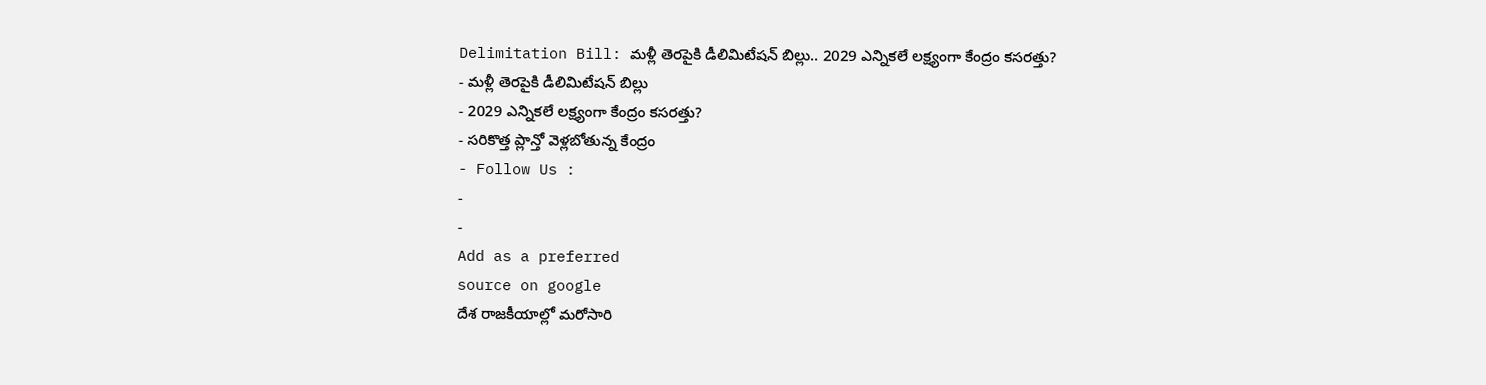Delimitation Bill: మళ్లీ తెరపైకి డీలిమిటేషన్ బిల్లు.. 2029 ఎన్నికలే లక్ష్యంగా కేంద్రం కసరత్తు?
- మళ్లీ తెరపైకి డీలిమిటేషన్ బిల్లు
- 2029 ఎన్నికలే లక్ష్యంగా కేంద్రం కసరత్తు?
- సరికొత్త ప్లాన్తో వెళ్లబోతున్న కేంద్రం
- Follow Us :
-
-
Add as a preferred
source on google
దేశ రాజకీయాల్లో మరోసారి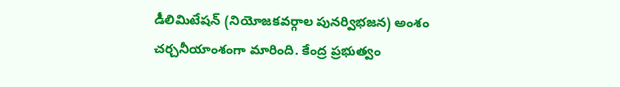డీలిమిటేషన్ (నియోజకవర్గాల పునర్విభజన) అంశం చర్చనీయాంశంగా మారింది. కేంద్ర ప్రభుత్వం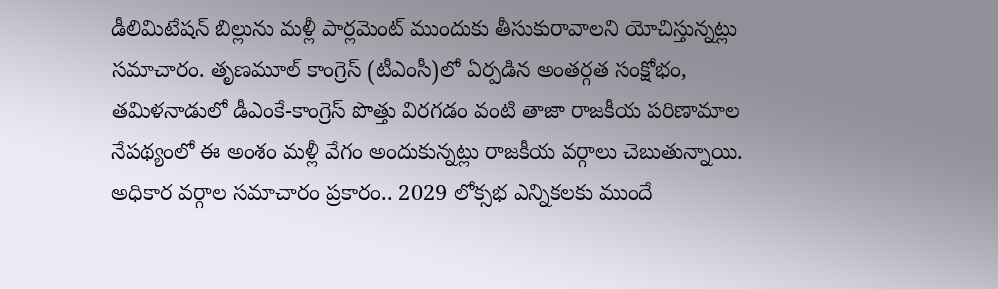డీలిమిటేషన్ బిల్లును మళ్లీ పార్లమెంట్ ముందుకు తీసుకురావాలని యోచిస్తున్నట్లు సమాచారం. తృణమూల్ కాంగ్రెస్ (టీఎంసీ)లో ఏర్పడిన అంతర్గత సంక్షోభం, తమిళనాడులో డీఎంకే-కాంగ్రెస్ పొత్తు విరగడం వంటి తాజా రాజకీయ పరిణామాల నేపథ్యంలో ఈ అంశం మళ్లీ వేగం అందుకున్నట్లు రాజకీయ వర్గాలు చెబుతున్నాయి.
అధికార వర్గాల సమాచారం ప్రకారం.. 2029 లోక్సభ ఎన్నికలకు ముందే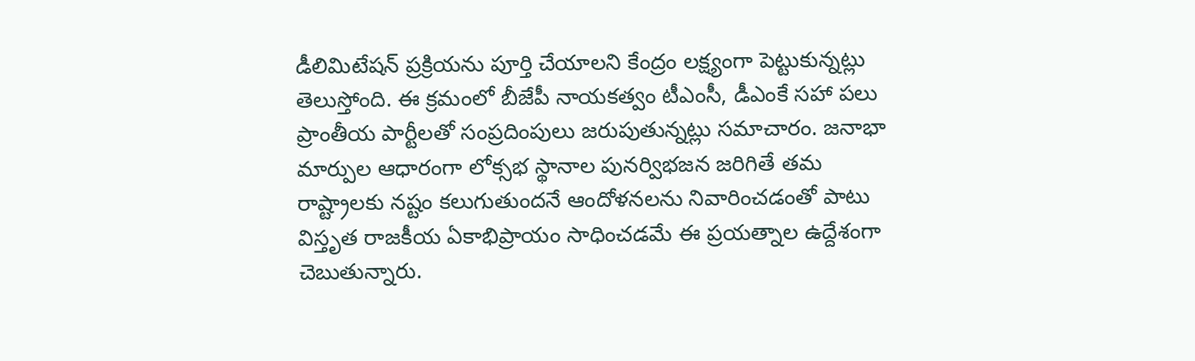డీలిమిటేషన్ ప్రక్రియను పూర్తి చేయాలని కేంద్రం లక్ష్యంగా పెట్టుకున్నట్లు తెలుస్తోంది. ఈ క్రమంలో బీజేపీ నాయకత్వం టీఎంసీ, డీఎంకే సహా పలు ప్రాంతీయ పార్టీలతో సంప్రదింపులు జరుపుతున్నట్లు సమాచారం. జనాభా మార్పుల ఆధారంగా లోక్సభ స్థానాల పునర్విభజన జరిగితే తమ రాష్ట్రాలకు నష్టం కలుగుతుందనే ఆందోళనలను నివారించడంతో పాటు విస్తృత రాజకీయ ఏకాభిప్రాయం సాధించడమే ఈ ప్రయత్నాల ఉద్దేశంగా చెబుతున్నారు.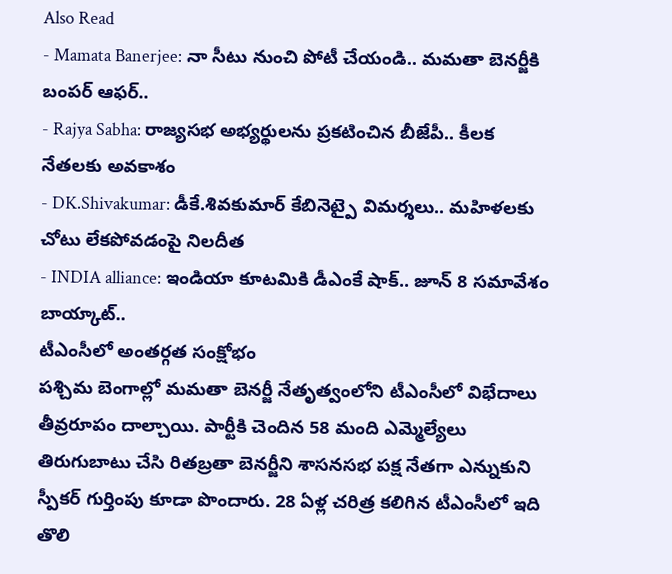Also Read
- Mamata Banerjee: నా సీటు నుంచి పోటీ చేయండి.. మమతా బెనర్జీకి బంపర్ ఆఫర్..
- Rajya Sabha: రాజ్యసభ అభ్యర్థులను ప్రకటించిన బీజేపీ.. కీలక నేతలకు అవకాశం
- DK.Shivakumar: డీకే.శివకుమార్ కేబినెట్పై విమర్శలు.. మహిళలకు చోటు లేకపోవడంపై నిలదీత
- INDIA alliance: ఇండియా కూటమికి డీఎంకే షాక్.. జూన్ 8 సమావేశం బాయ్కాట్..
టీఎంసీలో అంతర్గత సంక్షోభం
పశ్చిమ బెంగాల్లో మమతా బెనర్జీ నేతృత్వంలోని టీఎంసీలో విభేదాలు తీవ్రరూపం దాల్చాయి. పార్టీకి చెందిన 58 మంది ఎమ్మెల్యేలు తిరుగుబాటు చేసి రితబ్రతా బెనర్జీని శాసనసభ పక్ష నేతగా ఎన్నుకుని స్పీకర్ గుర్తింపు కూడా పొందారు. 28 ఏళ్ల చరిత్ర కలిగిన టీఎంసీలో ఇది తొలి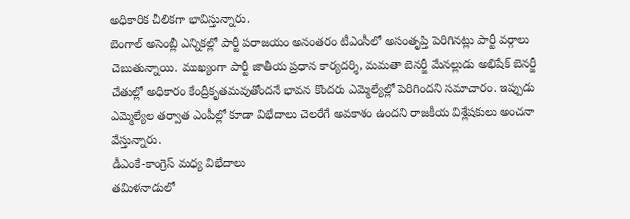అధికారిక చీలికగా భావిస్తున్నారు.
బెంగాల్ అసెంబ్లీ ఎన్నికల్లో పార్టీ పరాజయం అనంతరం టీఎంసీలో అసంతృప్తి పెరిగినట్లు పార్టీ వర్గాలు చెబుతున్నాయి. ముఖ్యంగా పార్టీ జాతీయ ప్రధాన కార్యదర్శి, మమతా బెనర్జీ మేనల్లుడు అభిషేక్ బెనర్జీ చేతుల్లో అధికారం కేంద్రీకృతమవుతోందనే భావన కొందరు ఎమ్మెల్యేల్లో పెరిగిందని సమాచారం. ఇప్పుడు ఎమ్మెల్యేల తర్వాత ఎంపీల్లో కూడా విభేదాలు చెలరేగే అవకాశం ఉందని రాజకీయ విశ్లేషకులు అంచనా వేస్తున్నారు.
డీఎంకే-కాంగ్రెస్ మధ్య విభేదాలు
తమిళనాడులో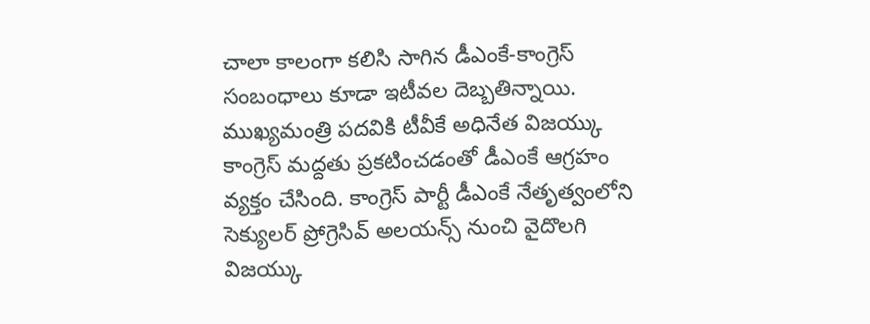చాలా కాలంగా కలిసి సాగిన డీఎంకే-కాంగ్రెస్ సంబంధాలు కూడా ఇటీవల దెబ్బతిన్నాయి. ముఖ్యమంత్రి పదవికి టీవీకే అధినేత విజయ్కు కాంగ్రెస్ మద్దతు ప్రకటించడంతో డీఎంకే ఆగ్రహం వ్యక్తం చేసింది. కాంగ్రెస్ పార్టీ డీఎంకే నేతృత్వంలోని సెక్యులర్ ప్రోగ్రెసివ్ అలయన్స్ నుంచి వైదొలగి విజయ్కు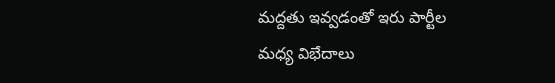మద్దతు ఇవ్వడంతో ఇరు పార్టీల మధ్య విభేదాలు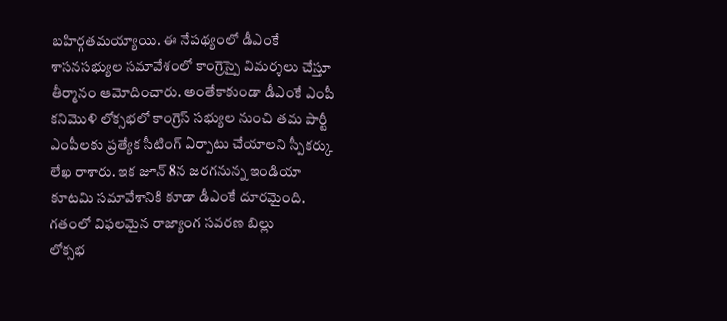బహిర్గతమయ్యాయి. ఈ నేపథ్యంలో డీఎంకే శాసనసభ్యుల సమావేశంలో కాంగ్రెస్పై విమర్శలు చేస్తూ తీర్మానం ఆమోదించారు. అంతేకాకుండా డీఎంకే ఎంపీ కనిమొళి లోక్సభలో కాంగ్రెస్ సభ్యుల నుంచి తమ పార్టీ ఎంపీలకు ప్రత్యేక సీటింగ్ ఏర్పాటు చేయాలని స్పీకర్కు లేఖ రాశారు. ఇక జూన్ 8న జరగనున్న ఇండియా కూటమి సమావేశానికి కూడా డీఎంకే దూరమైంది.
గతంలో విఫలమైన రాజ్యాంగ సవరణ బిల్లు
లోక్సభ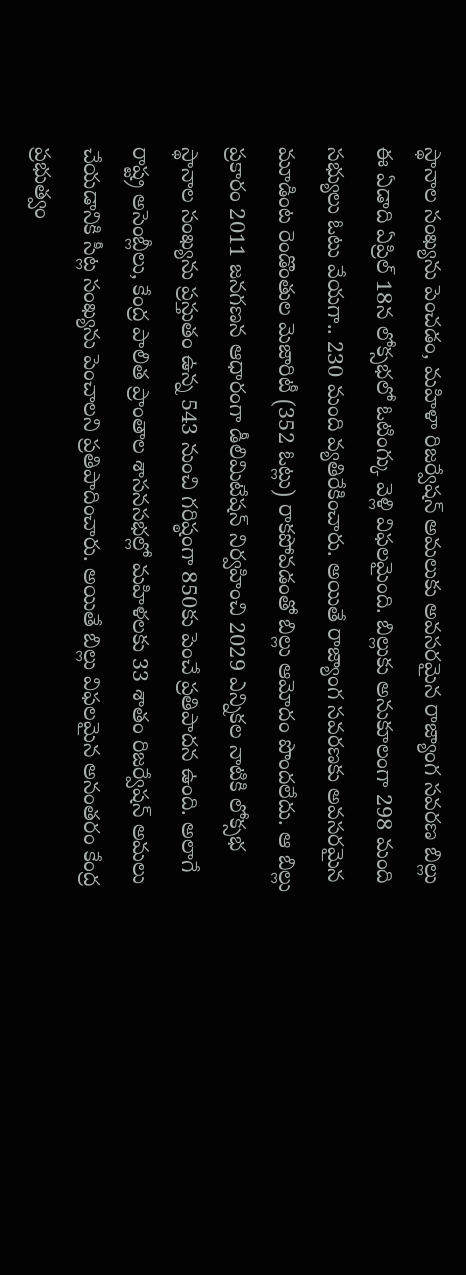స్థానాల సంఖ్యను పెంచడం, మహిళా రిజర్వేషన్ అమలుకు అవసరమైన రాజ్యాంగ సవరణ బిల్లు ఈ ఏడాది ఏప్రిల్ 18న లోక్సభలో ఓటింగ్కు వెళ్లి విఫలమైంది. బిల్లుకు అనుకూలంగా 298 మంది సభ్యులు ఓటు వేయగా.. 230 మంది వ్యతిరేకించారు. అయితే రాజ్యాంగ సవరణకు అవసరమైన మూడింట రెండొంతుల మెజారిటీ (352 ఓట్లు) రాకపోవడంతో బిల్లు ఆమోదం పొందలేదు. ఆ బిల్లు ప్రకారం 2011 జనగణన ఆధారంగా డీలిమిటేషన్ నిర్వహించి 2029 ఎన్నికల నాటికి లోక్సభ స్థానాల సంఖ్యను ప్రస్తుతం ఉన్న 543 నుంచి గరిష్ఠంగా 850కు పెంచే ప్రతిపాదన ఉంది. అలాగే రాష్ట్ర అసెంబ్లీలు, కేంద్ర పాలిత ప్రాంతాల శాసనసభల్లో మహిళలకు 33 శాతం రిజర్వేషన్ అమలు చేయడానికి సీట్ల సంఖ్యను పెంచాలని ప్రతిపాదించారు. అయితే బిల్లు విఫలమైన అనంతరం కేంద్ర ప్రభుత్వం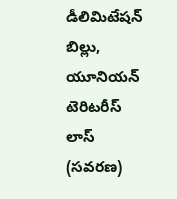డీలిమిటేషన్ బిల్లు, యూనియన్ టెరిటరీస్ లాస్ (సవరణ)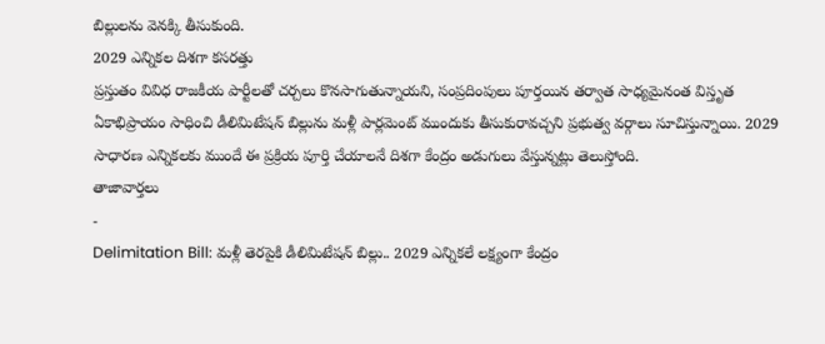బిల్లులను వెనక్కి తీసుకుంది.
2029 ఎన్నికల దిశగా కసరత్తు
ప్రస్తుతం వివిధ రాజకీయ పార్టీలతో చర్చలు కొనసాగుతున్నాయని, సంప్రదింపులు పూర్తయిన తర్వాత సాధ్యమైనంత విస్తృత ఏకాభిప్రాయం సాధించి డీలిమిటేషన్ బిల్లును మళ్లీ పార్లమెంట్ ముందుకు తీసుకురావచ్చని ప్రభుత్వ వర్గాలు సూచిస్తున్నాయి. 2029 సాధారణ ఎన్నికలకు ముందే ఈ ప్రక్రియ పూర్తి చేయాలనే దిశగా కేంద్రం అడుగులు వేస్తున్నట్లు తెలుస్తోంది.
తాజావార్తలు
-
Delimitation Bill: మళ్లీ తెరపైకి డీలిమిటేషన్ బిల్లు.. 2029 ఎన్నికలే లక్ష్యంగా కేంద్రం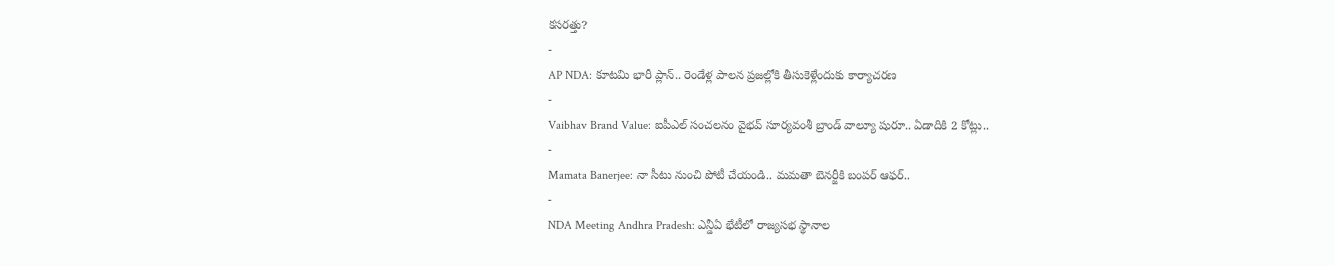కసరత్తు?
-
AP NDA: కూటమి భారీ ప్లాన్.. రెండేళ్ల పాలన ప్రజల్లోకి తీసుకెళ్లేందుకు కార్యాచరణ
-
Vaibhav Brand Value: ఐపీఎల్ సంచలనం వైభవ్ సూర్యవంశీ బ్రాండ్ వాల్యూ షురూ.. ఏడాదికి 2 కోట్లు..
-
Mamata Banerjee: నా సీటు నుంచి పోటీ చేయండి.. మమతా బెనర్జీకి బంపర్ ఆఫర్..
-
NDA Meeting Andhra Pradesh: ఎన్డీఏ భేటీలో రాజ్యసభ స్థానాల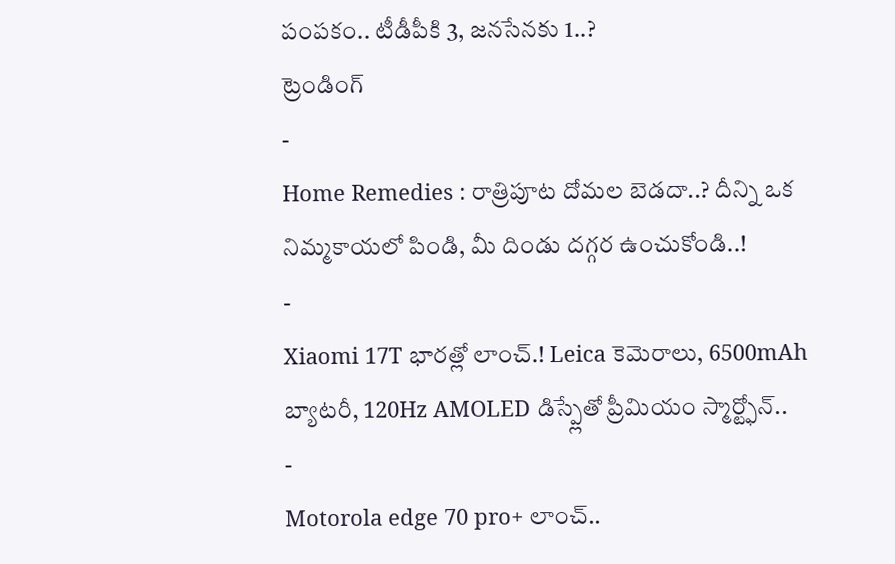పంపకం.. టీడీపీకి 3, జనసేనకు 1..?
ట్రెండింగ్
-
Home Remedies : రాత్రిపూట దోమల బెడదా..? దీన్ని ఒక నిమ్మకాయలో పిండి, మీ దిండు దగ్గర ఉంచుకోండి..!
-
Xiaomi 17T భారత్లో లాంచ్.! Leica కెమెరాలు, 6500mAh బ్యాటరీ, 120Hz AMOLED డిస్ప్లేతో ప్రీమియం స్మార్ట్ఫోన్..
-
Motorola edge 70 pro+ లాంచ్..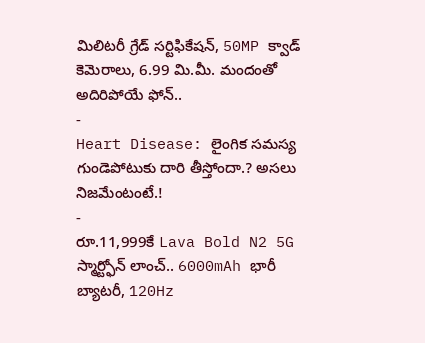మిలిటరీ గ్రేడ్ సర్టిఫికేషన్, 50MP క్వాడ్ కెమెరాలు, 6.99 మి.మీ. మందంతో అదిరిపోయే ఫోన్..
-
Heart Disease: లైంగిక సమస్య గుండెపోటుకు దారి తీస్తోందా.? అసలు నిజమేంటంటే.!
-
రూ.11,999కే Lava Bold N2 5G స్మార్ట్ఫోన్ లాంచ్.. 6000mAh భారీ బ్యాటరీ, 120Hz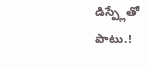డిస్ప్లేతో పాటు.!